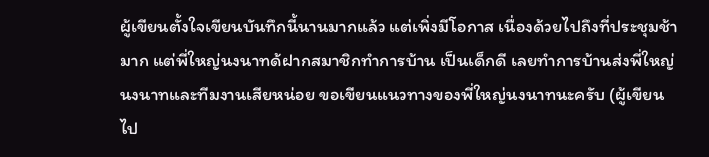ผู้เขียนตั้งใจเขียนบันทึกนี้นานมากแล้ว แต่เพิ่งมีโอกาส เนื่องด้วยไปถึงที่ประชุมช้ามาก แต่พี่ใหญ่นงนาทด้ฝากสมาชิกทำการบ้าน เป็นเด็กดี เลยทำการบ้านส่งพี่ใหญ่นงนาทและทีมงานเสียหน่อย ขอเขียนแนวทางของพี่ใหญ่นงนาทนะครับ (ผู้เขียนไป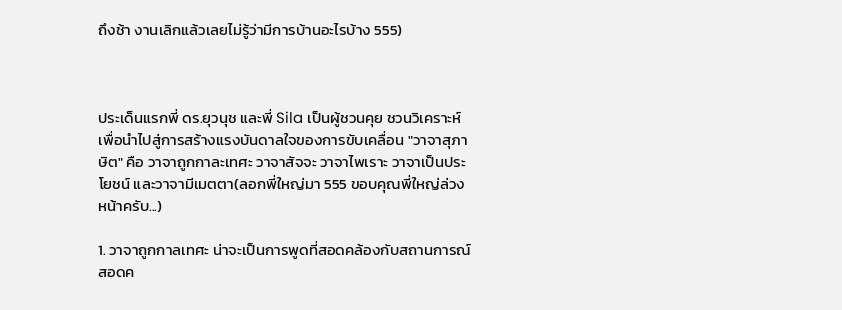ถึงช้า งานเลิกแล้วเลยไม่รู้ว่ามีการบ้านอะไรบ้าง 555)



ประเด็นแรกพี่ ดร.ยุวนุช และพี่ Sila เป็นผู้ชวนคุย ชวนวิเคราะห์ เพื่อนำไปสู่การสร้างแรงบันดาลใจของการขับเคลื่อน "วาจาสุภาษิต" คือ วาจาถูกกาละเทศะ วาจาสัจจะ วาจาไพเราะ วาจาเป็นประโยชน์ และวาจามีเมตตา(ลอกพี่ใหญ่มา 555 ขอบคุณพี่ใหญ่ล่วงหน้าครับ...)

1. วาจาถูกกาลเทศะ น่าจะเป็นการพูดที่สอดคล้องกับสถานการณ์ สอดค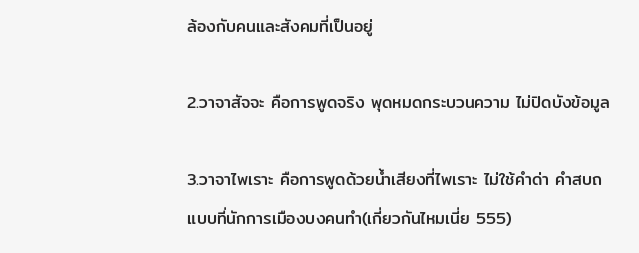ล้องกับคนและสังคมที่เป็นอยู่

2.วาจาสัจจะ คือการพูดจริง พุดหมดกระบวนความ ไม่ปิดบังข้อมูล

3.วาจาไพเราะ คือการพูดด้วยน้ำเสียงที่ไพเราะ ไม่ใช้คำด่า คำสบถแบบที่นักการเมืองบงคนทำ(เกี่ยวกันไหมเนี่ย 555)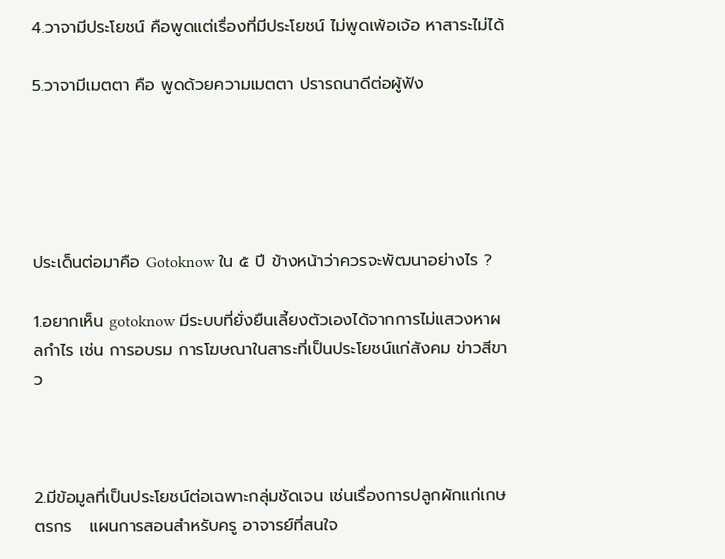4.วาจามีประโยชน์ คือพูดแต่เรื่องที่มีประโยชน์ ไม่พูดเพ้อเจ้อ หาสาระไม่ได้

5.วาจามีเมตตา คือ พูดด้วยความเมตตา ปรารถนาดีต่อผู้ฟัง





ประเด็นต่อมาคือ Gotoknow ใน ๕ ปี ข้างหน้าว่าควรจะพัฒนาอย่างไร ?

1.อยากเห็น gotoknow มีระบบที่ยั่งยืนเลี้ยงตัวเองได้จากการไม่แสวงหาผลกำไร เช่น การอบรม การโฆษณาในสาระที่เป็นประโยชน์แก่สังคม ข่าวสีขาว



2.มีข้อมูลที่เป็นประโยชน์ต่อเฉพาะกลุ่มชัดเจน เช่นเรื่องการปลูกผักแก่เกษตรกร   แผนการสอนสำหรับครู อาจารย์ที่สนใจ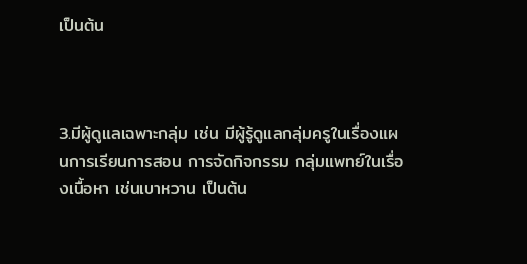เป็นต้น



3.มีผู้ดูแลเฉพาะกลุ่ม เช่น มีผู้รู้ดูแลกลุ่มครูในเรื่องแผนการเรียนการสอน การจัดกิจกรรม กลุ่มแพทย์ในเรื่องเนื้อหา เช่นเบาหวาน เป็นต้น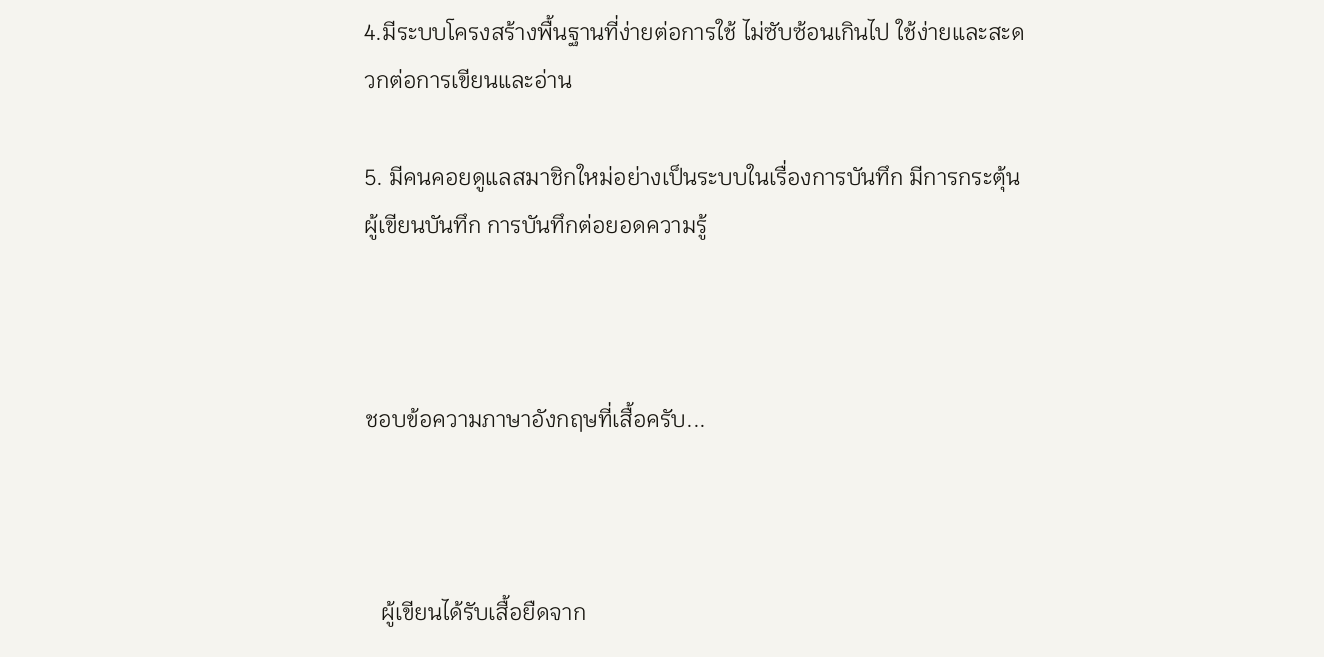4.มีระบบโครงสร้างพื้นฐานที่ง่ายต่อการใช้ ไม่ซับซ้อนเกินไป ใช้ง่ายและสะดวกต่อการเขียนและอ่าน

5. มีคนคอยดูแลสมาชิกใหม่อย่างเป็นระบบในเรื่องการบันทึก มีการกระตุ้นผู้เขียนบันทึก การบันทึกต่อยอดความรู้



ชอบข้อความภาษาอังกฤษที่เสื้อครับ...



   ผู้เขียนได้รับเสื้อยืดจาก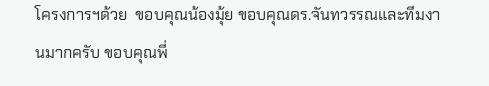โครงการฯด้วย  ขอบคุณน้องมุ้ย ขอบคุณดร.จันทวรรณและทีมงานมากครับ ขอบคุณพี่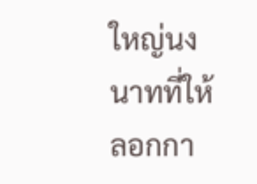ใหญ่นงนาทที่ให้ลอกกา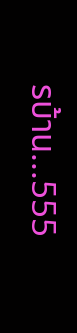รบ้าน...555